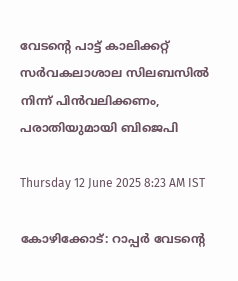വേടന്റെ പാട്ട് കാലിക്കറ്റ് സർവകലാശാല സിലബസിൽ നിന്ന് പിൻവലിക്കണം, പരാതിയുമായി ബിജെപി

Thursday 12 June 2025 8:23 AM IST

കോഴിക്കോട്: റാപ്പർ വേടന്റെ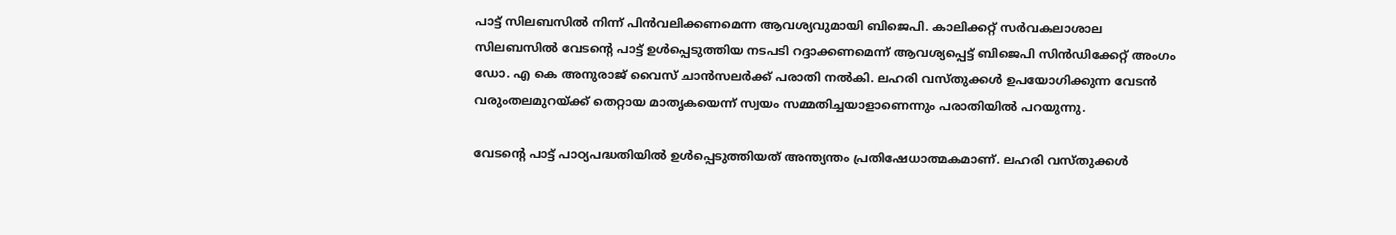പാട്ട് സിലബസിൽ നിന്ന് പിൻവലിക്കണമെന്ന ആവശ്യവുമായി ബിജെപി. കാലിക്കറ്റ് സർവകലാശാല സിലബസിൽ വേടന്റെ പാട്ട് ഉൾപ്പെടുത്തിയ നടപടി റദ്ദാക്കണമെന്ന് ആവശ്യപ്പെട്ട് ബിജെപി സിൻഡിക്കേറ്റ് അംഗം ഡോ. എ കെ അനുരാജ് വൈസ് ചാൻസലർക്ക് പരാതി നൽകി. ലഹരി വസ്തുക്കൾ ഉപയോഗിക്കുന്ന വേടൻ വരുംതലമുറയ്ക്ക് തെറ്റായ മാതൃകയെന്ന് സ്വയം സമ്മതിച്ചയാളാണെന്നും പരാതിയിൽ പറയുന്നു.

വേടന്റെ പാട്ട് പാഠ്യപദ്ധതിയിൽ ഉൾപ്പെടുത്തിയത് അന്ത്യന്തം പ്രതിഷേധാത്മകമാണ്. ലഹരി വസ്തുക്കൾ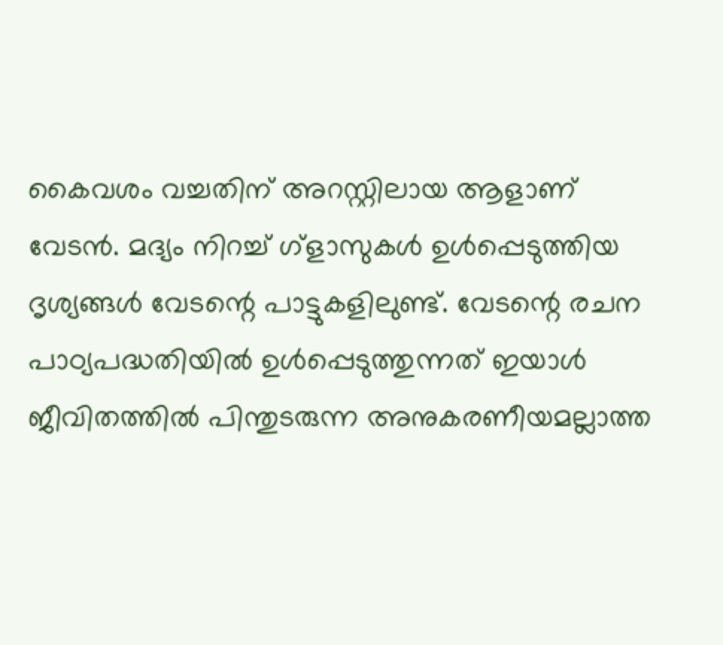കൈവശം വച്ചതിന് അറസ്റ്റിലായ ആളാണ് വേടൻ. മദ്യം നിറച്ച് ഗ്ളാസുകൾ ഉൾപ്പെടുത്തിയ ദൃശ്യങ്ങൾ വേടന്റെ പാട്ടുകളിലുണ്ട്. വേടന്റെ രചന പാഠ്യപദ്ധതിയിൽ ഉൾപ്പെടുത്തുന്നത് ഇയാൾ ജീവിതത്തിൽ പിന്തുടരുന്ന അനുകരണീയമല്ലാത്ത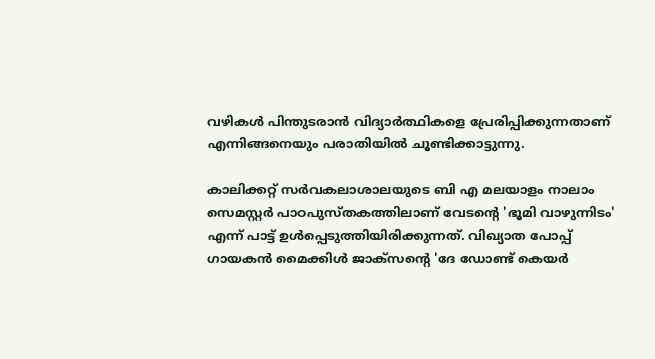വഴികൾ പിന്തുടരാൻ വിദ്യാർത്ഥികളെ പ്രേരിപ്പിക്കുന്നതാണ് എന്നിങ്ങനെയും പരാതിയിൽ ചൂണ്ടിക്കാട്ടുന്നു.

കാലിക്കറ്റ് സർവകലാശാലയുടെ ബി എ മലയാളം നാലാം സെമസ്റ്റർ പാഠപുസ്‌തകത്തിലാണ് വേടന്റെ 'ഭൂമി വാഴുന്നിടം' എന്ന് പാട്ട് ഉൾപ്പെടുത്തിയിരിക്കുന്നത്. വിഖ്യാത പോപ്പ് ഗായകൻ മൈക്കിൾ ജാക്‌സന്റെ 'ദേ ഡോണ്ട് കെയർ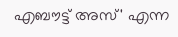എബൗട്ട് അസ്' എന്ന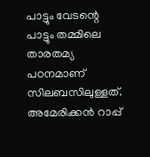പാട്ടും വേടന്റെ പാട്ടും തമ്മിലെ താരതമ്യ പഠനമാണ് സിലബസിലുള്ളത്. അമേരിക്കൻ റാപ്പ്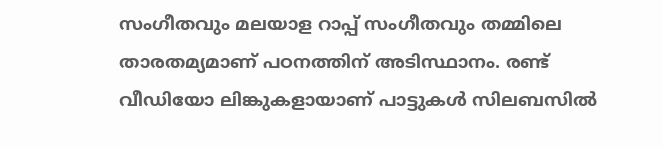സംഗീതവും മലയാള റാപ്പ് സംഗീതവും തമ്മിലെ താരതമ്യമാണ് പഠനത്തിന് അടിസ്ഥാനം. രണ്ട് വീഡിയോ ലിങ്കുകളായാണ് പാട്ടുകൾ സിലബസിൽ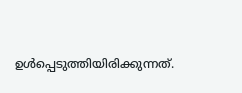ഉൾപ്പെടുത്തിയിരിക്കുന്നത്.